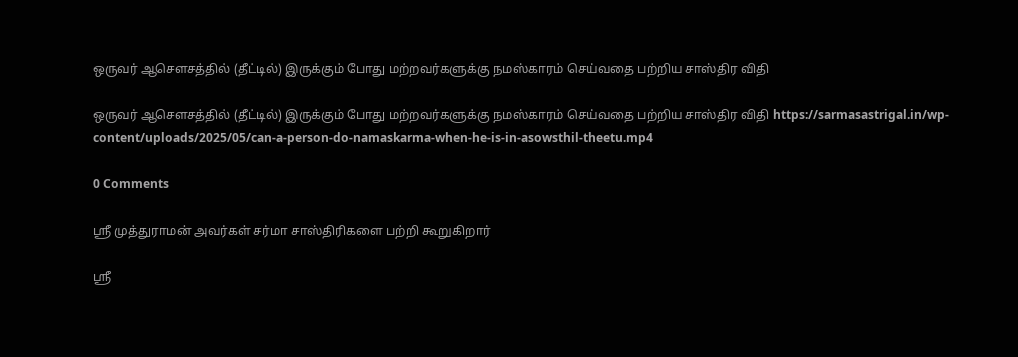ஒருவர் ஆசெளசத்தில் (தீட்டில்) இருக்கும் போது மற்றவர்களுக்கு நமஸ்காரம் செய்வதை பற்றிய சாஸ்திர விதி

ஒருவர் ஆசெளசத்தில் (தீட்டில்) இருக்கும் போது மற்றவர்களுக்கு நமஸ்காரம் செய்வதை பற்றிய சாஸ்திர விதி https://sarmasastrigal.in/wp-content/uploads/2025/05/can-a-person-do-namaskarma-when-he-is-in-asowsthil-theetu.mp4

0 Comments

ஸ்ரீ முத்துராமன் அவர்கள் சர்மா சாஸ்திரிகளை பற்றி கூறுகிறார்

ஸ்ரீ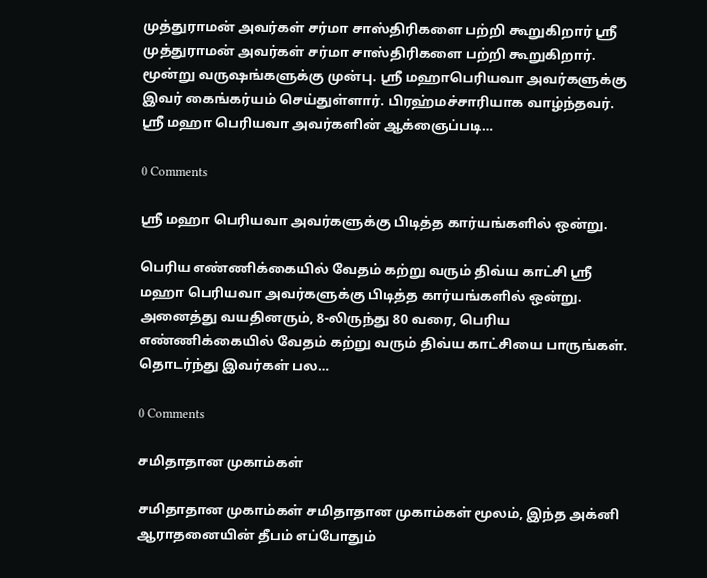முத்துராமன் அவர்கள் சர்மா சாஸ்திரிகளை பற்றி கூறுகிறார் ஸ்ரீ முத்துராமன் அவர்கள் சர்மா சாஸ்திரிகளை பற்றி கூறுகிறார். மூன்று வருஷங்களுக்கு முன்பு. ஸ்ரீ மஹாபெரியவா அவர்களுக்கு இவர் கைங்கர்யம் செய்துள்ளார். பிரஹ்மச்சாரியாக வாழ்ந்தவர். ஸ்ரீ மஹா பெரியவா அவர்களின் ஆக்ஞைப்படி…

0 Comments

ஸ்ரீ மஹா பெரியவா அவர்களுக்கு பிடித்த கார்யங்களில் ஒன்று.

பெரிய எண்ணிக்கையில் வேதம் கற்று வரும் திவ்ய காட்சி ஸ்ரீ மஹா பெரியவா அவர்களுக்கு பிடித்த கார்யங்களில் ஒன்று. அனைத்து வயதினரும், 8-லிருந்து 80 வரை, பெரிய எண்ணிக்கையில் வேதம் கற்று வரும் திவ்ய காட்சியை பாருங்கள். தொடர்ந்து இவர்கள் பல…

0 Comments

சமிதாதான முகாம்கள்

சமிதாதான முகாம்கள் சமிதாதான முகாம்கள் மூலம், இந்த அக்னி ஆராதனையின் தீபம் எப்போதும்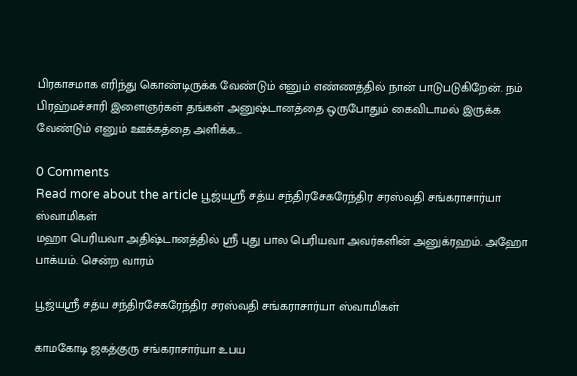பிரகாசமாக எரிந்து கொண்டிருக்க வேண்டும் எனும் எண்ணத்தில் நான் பாடுபடுகிறேன். நம் பிரஹ்மச்சாரி இளைஞர்கள் தங்கள் அனுஷ்டானத்தை ஒருபோதும் கைவிடாமல் இருக்க வேண்டும் எனும் ஊக்கத்தை அளிக்க…

0 Comments
Read more about the article பூஜ்யஸ்ரீ சத்ய சந்திரசேகரேந்திர சரஸ்வதி சங்கராசார்யா ஸ்வாமிகள்
மஹா பெரியவா அதிஷ்டானத்தில் ஸ்ரீ புது பால பெரியவா அவர்களின் அனுக்ரஹம். அஹோ பாக்யம். சென்ற வாரம்

பூஜ்யஸ்ரீ சத்ய சந்திரசேகரேந்திர சரஸ்வதி சங்கராசார்யா ஸ்வாமிகள்

காமகோடி ஜகத்குரு சங்கராசார்யா உபய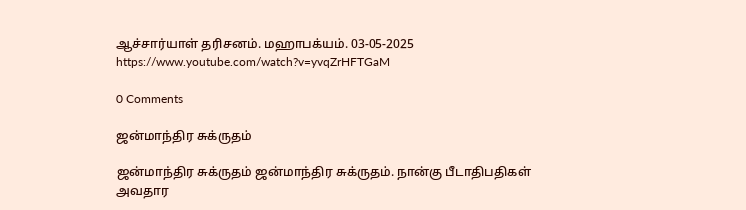ஆச்சார்யாள் தரிசனம். மஹாபக்யம். 03-05-2025 https://www.youtube.com/watch?v=yvqZrHFTGaM

0 Comments

ஜன்மாந்திர சுக்ருதம்

ஜன்மாந்திர சுக்ருதம் ஜன்மாந்திர சுக்ருதம். நான்கு பீடாதிபதிகள் அவதார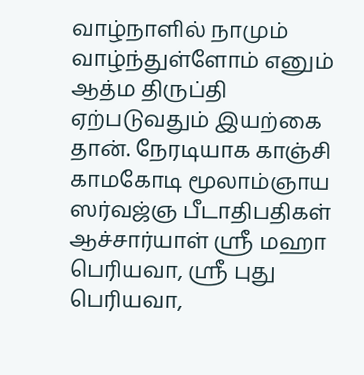வாழ்நாளில் நாமும் வாழ்ந்துள்ளோம் எனும் ஆத்ம திருப்தி ஏற்படுவதும் இயற்கை தான். நேரடியாக காஞ்சி காமகோடி மூலாம்ஞாய ஸர்வஜ்ஞ பீடாதிபதிகள் ஆச்சார்யாள் ஸ்ரீ மஹா பெரியவா, ஸ்ரீ புது பெரியவா,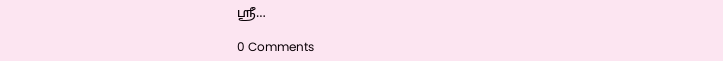ஸ்ரீ…

0 Comments